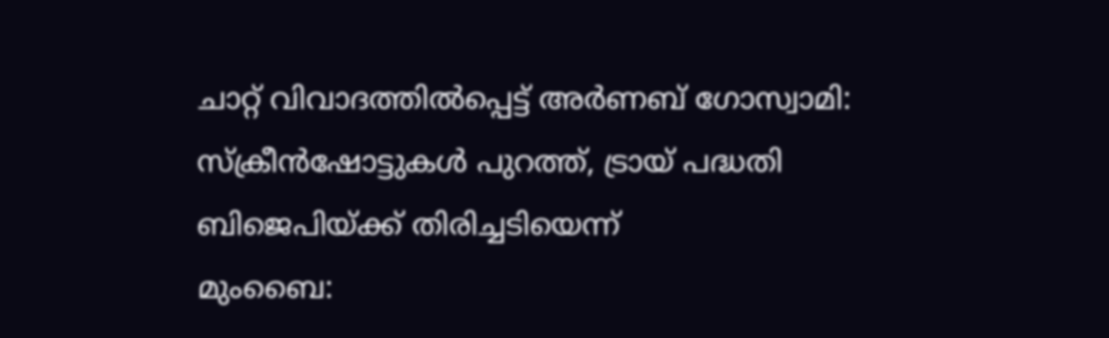ചാറ്റ് വിവാദത്തിൽപ്പെട്ട് അർണബ് ഗോസ്വാമി: സ്ക്രീൻഷോട്ടുകൾ പുറത്ത്, ട്രായ് പദ്ധതി ബിജെപിയ്ക്ക് തിരിച്ചടിയെന്ന്
മുംബൈ: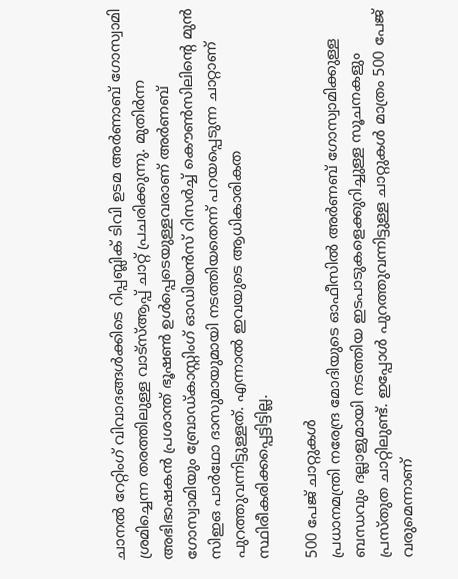ചാനൽ റേറ്റിംഗ് വിവാദങ്ങൾക്കിടെ റിപ്പബ്ലിക് ടിവി ഉടമ അർണാബ് ഗോസ്വാമി ശ്രമിച്ചെന്ന തരത്തിലുള്ള വാട്സ്ആപ്പ് ചാറ്റ് പ്രചരിക്കുന്നു. മുതിർന്ന അഭിഭാഷകൻ പ്രശാന്ത് ഭൂഷൺ ഉൾപ്പെടെയുള്ളവരാണ് അർണബ് ഗോസ്വാമിയും ബ്രോഡ്കാസ്റ്റിംഗ് ഓഡിയൻസ് റിസർച്ച് കൌൺസിലിന്റെ മുൻ സിഇഒ പാർഥോ ദാസുമായുമായി നടത്തിയതെന്ന് പറയപ്പെടുന്ന ചാറ്റാണ് പുറത്തുവന്നിട്ടുള്ളത്. എന്നാൽ ഇവയുടെ ആധികാരികത സ്ഥിരീകരിക്കപ്പെട്ടിട്ടില്ല.

500 പേജ് ചാറ്റുകൾ
പ്രധാനമന്ത്രി നരേന്ദ്ര മോദിയുടെ ഓഫീസിൽ അർണബ് ഗോസ്വാമിക്കുള്ള ബന്ധവും ദല്ലാളുമായി നടത്തിയ ഇടപാടുകളെക്കുറിച്ചുള്ള സൂചനകളും പ്രസ്തുത ചാറ്റിലുണ്ട്. ഇപ്പോൾ പുറത്തുവന്നിട്ടുള്ള ചാറ്റുകൾ മാത്രം 500 പേജ് വരുമെന്നാണ്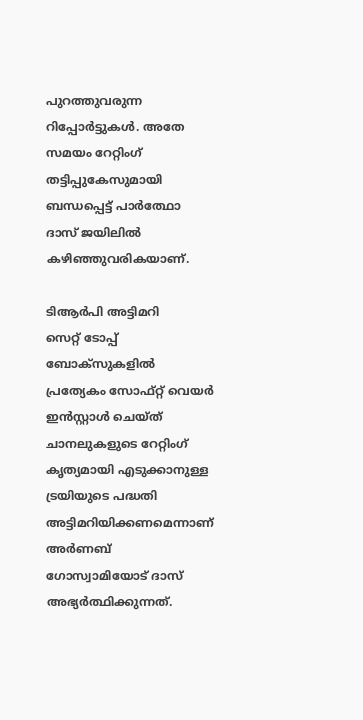പുറത്തുവരുന്ന റിപ്പോർട്ടുകൾ. അതേ സമയം റേറ്റിംഗ് തട്ടിപ്പുകേസുമായി ബന്ധപ്പെട്ട് പാർത്ഥോ ദാസ് ജയിലിൽ കഴിഞ്ഞുവരികയാണ്.

ടിആർപി അട്ടിമറി
സെറ്റ് ടോപ്പ് ബോക്സുകളിൽ പ്രത്യേകം സോഫ്റ്റ് വെയർ ഇൻസ്റ്റാൾ ചെയ്ത് ചാനലുകളുടെ റേറ്റിംഗ് കൃത്യമായി എടുക്കാനുള്ള ട്രയിയുടെ പദ്ധതി അട്ടിമറിയിക്കണമെന്നാണ് അർണബ് ഗോസ്വാമിയോട് ദാസ് അഭ്യർത്ഥിക്കുന്നത്.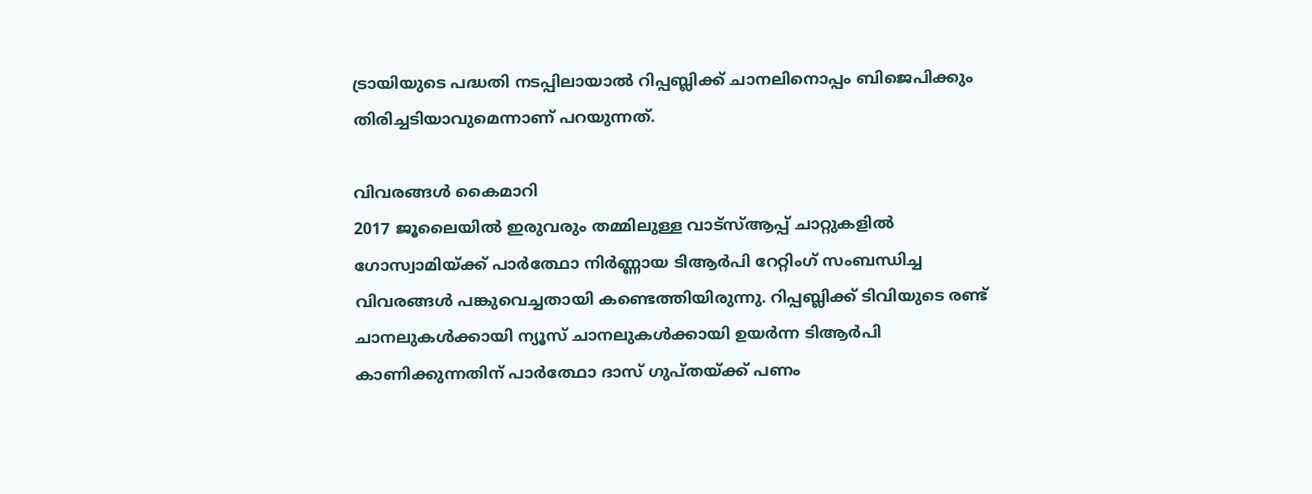ട്രായിയുടെ പദ്ധതി നടപ്പിലായാൽ റിപ്പബ്ലിക്ക് ചാനലിനൊപ്പം ബിജെപിക്കും തിരിച്ചടിയാവുമെന്നാണ് പറയുന്നത്.

വിവരങ്ങൾ കൈമാറി
2017 ജൂലൈയിൽ ഇരുവരും തമ്മിലുള്ള വാട്സ്ആപ്പ് ചാറ്റുകളിൽ ഗോസ്വാമിയ്ക്ക് പാർത്ഥോ നിർണ്ണായ ടിആർപി റേറ്റിംഗ് സംബന്ധിച്ച വിവരങ്ങൾ പങ്കുവെച്ചതായി കണ്ടെത്തിയിരുന്നു. റിപ്പബ്ലിക്ക് ടിവിയുടെ രണ്ട് ചാനലുകൾക്കായി ന്യൂസ് ചാനലുകൾക്കായി ഉയർന്ന ടിആർപി കാണിക്കുന്നതിന് പാർത്ഥോ ദാസ് ഗുപ്തയ്ക്ക് പണം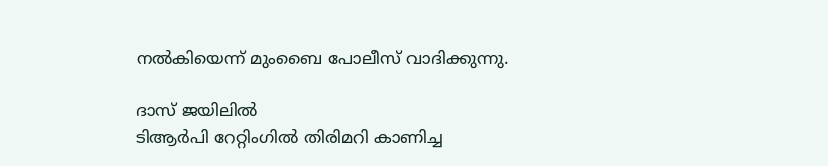നൽകിയെന്ന് മുംബൈ പോലീസ് വാദിക്കുന്നു.

ദാസ് ജയിലിൽ
ടിആർപി റേറ്റിംഗിൽ തിരിമറി കാണിച്ച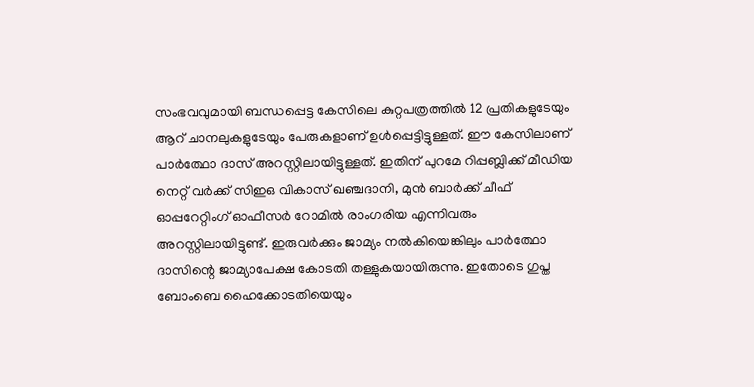സംഭവവുമായി ബന്ധപ്പെട്ട കേസിലെ കുറ്റപത്രത്തിൽ 12 പ്രതികളുടേയും ആറ് ചാനലുകളുടേയും പേരുകളാണ് ഉൾപ്പെട്ടിട്ടുള്ളത്. ഈ കേസിലാണ് പാർത്ഥോ ദാസ് അറസ്റ്റിലായിട്ടുള്ളത്. ഇതിന് പുറമേ റിപ്പബ്ലിക്ക് മീഡിയ നെറ്റ് വർക്ക് സിഇഒ വികാസ് ഖഞ്ചദാനി, മുൻ ബാർക്ക് ചീഫ് ഓപ്പറേറ്റിംഗ് ഓഫീസർ റോമിൽ രാംഗരിയ എന്നിവരും അറസ്റ്റിലായിട്ടുണ്ട്. ഇരുവർക്കും ജാമ്യം നൽകിയെങ്കിലും പാർത്ഥോ ദാസിന്റെ ജാമ്യാപേക്ഷ കോടതി തള്ളുകയായിരുന്നു. ഇതോടെ ഗുപ്ത ബോംബെ ഹൈക്കോടതിയെയും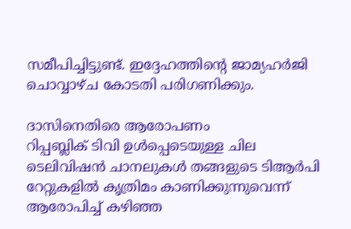സമീപിച്ചിട്ടുണ്ട്. ഇദ്ദേഹത്തിന്റെ ജാമ്യഹർജി ചൊവ്വാഴ്ച കോടതി പരിഗണിക്കും.

ദാസിനെതിരെ ആരോപണം
റിപ്പബ്ലിക് ടിവി ഉൾപ്പെടെയുള്ള ചില ടെലിവിഷൻ ചാനലുകൾ തങ്ങളുടെ ടിആർപി റേറ്റുകളിൽ കൃത്രിമം കാണിക്കുന്നുവെന്ന് ആരോപിച്ച് കഴിഞ്ഞ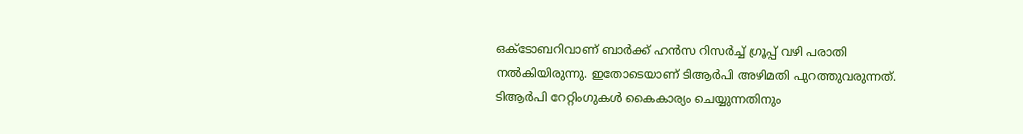ഒക്ടോബറിവാണ് ബാർക്ക് ഹൻസ റിസർച്ച് ഗ്രൂപ്പ് വഴി പരാതി നൽകിയിരുന്നു. ഇതോടെയാണ് ടിആർപി അഴിമതി പുറത്തുവരുന്നത്. ടിആർപി റേറ്റിംഗുകൾ കൈകാര്യം ചെയ്യുന്നതിനും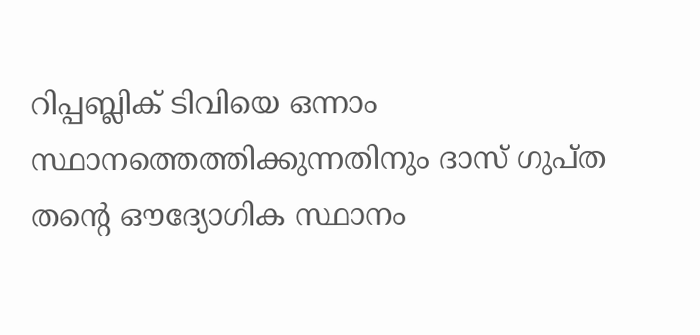റിപ്പബ്ലിക് ടിവിയെ ഒന്നാം സ്ഥാനത്തെത്തിക്കുന്നതിനും ദാസ് ഗുപ്ത തന്റെ ഔദ്യോഗിക സ്ഥാനം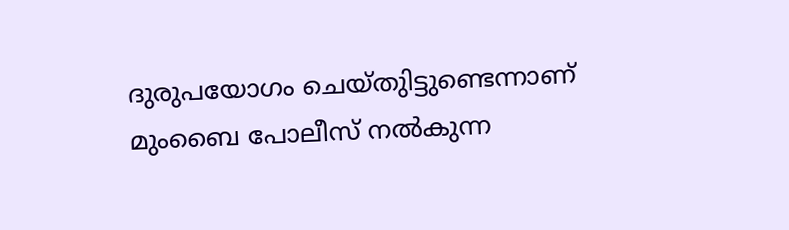ദുരുപയോഗം ചെയ്തുിട്ടുണ്ടെന്നാണ് മുംബൈ പോലീസ് നൽകുന്ന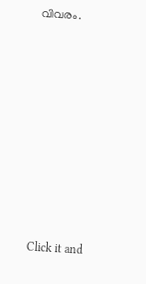വിവരം.












Click it and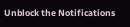Unblock the Notifications